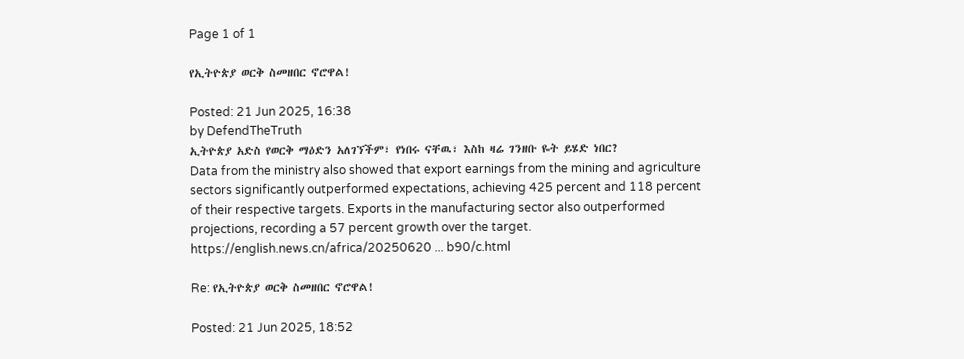Page 1 of 1

የኢትዮጵያ ወርቅ ስመዘበር ኖሮዋል!

Posted: 21 Jun 2025, 16:38
by DefendTheTruth
ኢትዮጵያ አድስ የወርቅ ማዕድን አለገኘችም፣ የነበሩ ናቸዉ፣ እስከ ዛሬ ገንዘቡ ዬት ይሄድ ነበር?
Data from the ministry also showed that export earnings from the mining and agriculture sectors significantly outperformed expectations, achieving 425 percent and 118 percent of their respective targets. Exports in the manufacturing sector also outperformed projections, recording a 57 percent growth over the target.
https://english.news.cn/africa/20250620 ... b90/c.html

Re: የኢትዮጵያ ወርቅ ስመዘበር ኖሮዋል!

Posted: 21 Jun 2025, 18:52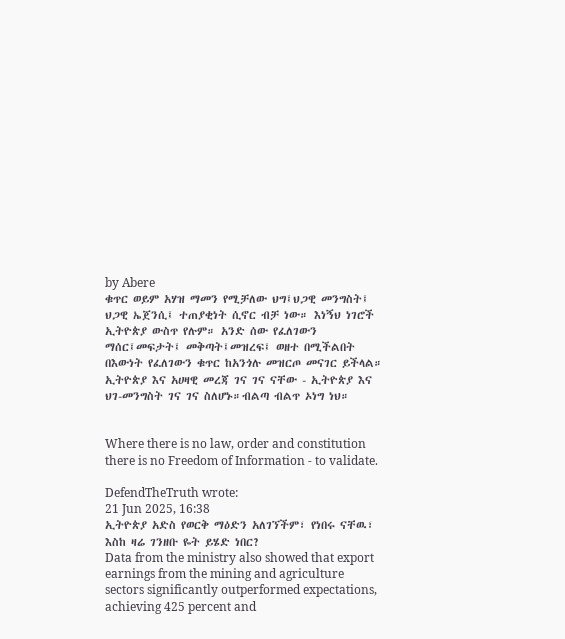by Abere
ቁጥር ወይም አሃዝ ማመን የሚቻለው ህግ፤ህጋዊ መንግስት፤ ህጋዊ ኤጀንሲ፤ ተጠያቂነት ሲኖር ብቻ ነው። እነኝህ ነገሮች ኢትዮጵያ ውስጥ የሉም። አንድ ሰው የፈለገውን ማሰር፤መፍታት፤ መቅጣት፤መዝረፍ፤ ወዘተ በሚችልበት በእውነት የፈለገውን ቁጥር ከአንጎሉ መዝርጦ መናገር ይችላል። ኢትዮጵያ እና አሀዛዊ መረጃ ገና ገና ናቸው - ኢትዮጵያ እና ህገ-መንግስት ገና ገና ስለሆኑ።ብልጣ ብልጥ ኦነግ ነህ።


Where there is no law, order and constitution there is no Freedom of Information - to validate.

DefendTheTruth wrote:
21 Jun 2025, 16:38
ኢትዮጵያ አድስ የወርቅ ማዕድን አለገኘችም፣ የነበሩ ናቸዉ፣ እስከ ዛሬ ገንዘቡ ዬት ይሄድ ነበር?
Data from the ministry also showed that export earnings from the mining and agriculture sectors significantly outperformed expectations, achieving 425 percent and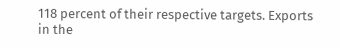118 percent of their respective targets. Exports in the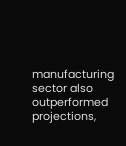manufacturing sector also outperformed projections,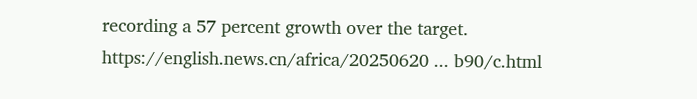recording a 57 percent growth over the target.
https://english.news.cn/africa/20250620 ... b90/c.html